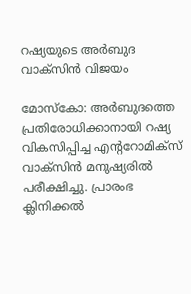റഷ്യയുടെ അര്‍ബുദ വാക്‌സിന്‍ വിജയം

മോസ്‌കോ: അര്‍ബുദത്തെ പ്രതിരോധിക്കാനായി റഷ്യ വികസിപ്പിച്ച എന്ററോമിക്‌സ് വാക്‌സിന്‍ മനുഷ്യരില്‍ പരീക്ഷിച്ചു. പ്രാരംഭ ക്ലിനിക്കല്‍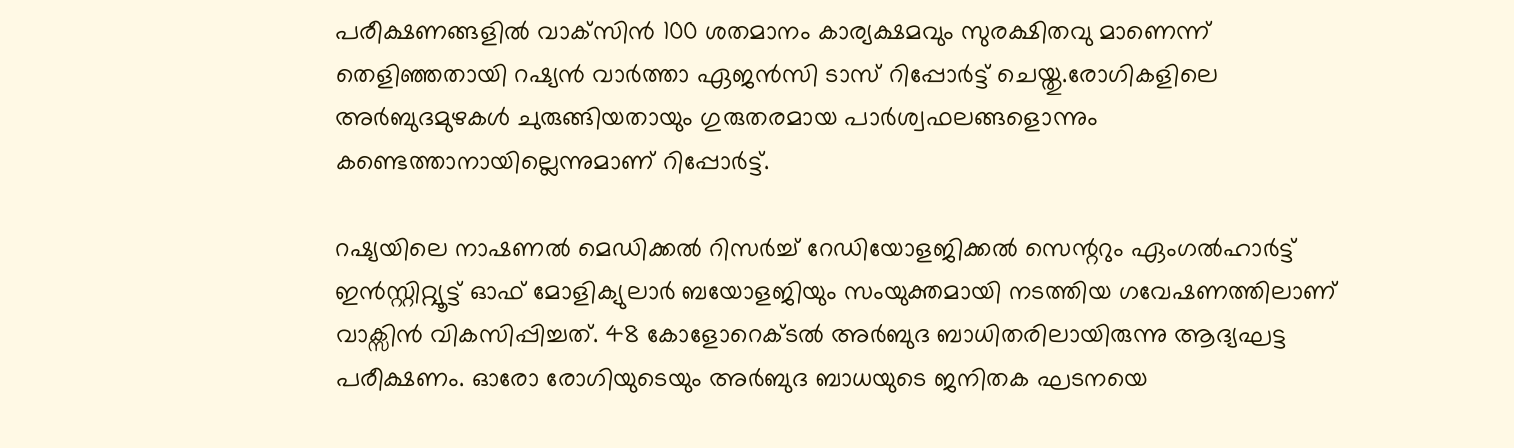പരീക്ഷണങ്ങളില്‍ വാക്‌സിന്‍ 100 ശതമാനം കാര്യക്ഷമവും സുരക്ഷിതവു മാണെന്ന് തെളിഞ്ഞതായി റഷ്യന്‍ വാര്‍ത്താ ഏജന്‍സി ടാസ് റിപ്പോര്‍ട്ട് ചെയ്തു.രോഗികളിലെ അര്‍ബുദമുഴകള്‍ ചുരുങ്ങിയതായും ഗുരുതരമായ പാര്‍ശ്വഫലങ്ങളൊന്നും കണ്ടെത്താനായില്ലെന്നുമാണ് റിപ്പോര്‍ട്ട്.

റഷ്യയിലെ നാഷണല്‍ മെഡിക്കല്‍ റിസര്‍ച്ച് റേഡിയോളജിക്കല്‍ സെന്ററും ഏംഗല്‍ഹാര്‍ട്ട് ഇന്‍സ്റ്റിറ്റ്യൂട്ട് ഓഫ് മോളിക്യുലാര്‍ ബയോളജിയും സംയുക്തമായി നടത്തിയ ഗവേഷണത്തിലാണ് വാക്സിന്‍ വികസിപ്പിച്ചത്. 48 കോളോറെക്ടല്‍ അര്‍ബുദ ബാധിതരിലായിരുന്നു ആദ്യഘട്ട പരീക്ഷണം. ഓരോ രോഗിയുടെയും അര്‍ബുദ ബാധയുടെ ജനിതക ഘടനയെ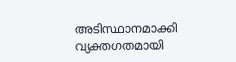അടിസ്ഥാനമാക്കി വ്യക്തഗതമായി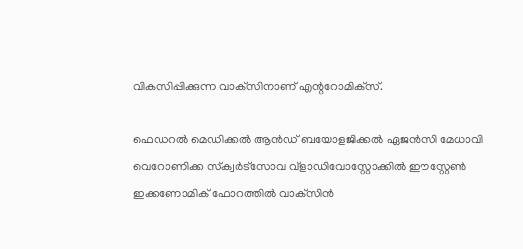വികസിപ്പിക്കുന്ന വാക്‌സിനാണ് എന്ററോമിക്‌സ്.

ഫെഡറല്‍ മെഡിക്കല്‍ ആന്‍ഡ് ബയോളജിക്കല്‍ ഏജന്‍സി മേധാവി വെറോണിക്ക സ്‌ക്വര്‍ട്‌സോവ വ്‌ളാഡിവോസ്റ്റോക്കില്‍ ഈസ്റ്റേണ്‍ ഇക്കണോമിക് ഫോറത്തില്‍ വാക്‌സിന്‍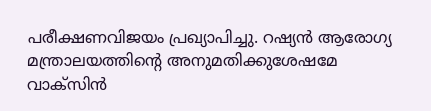പരീക്ഷണവിജയം പ്രഖ്യാപിച്ചു. റഷ്യന്‍ ആരോഗ്യ മന്ത്രാലയത്തിന്റെ അനുമതിക്കുശേഷമേ വാക്സിന്‍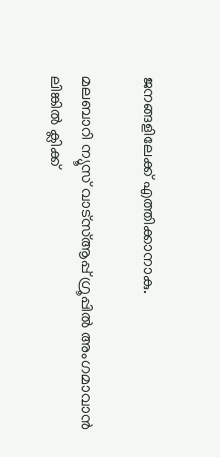ജനങ്ങളിലേക്ക് എത്തിക്കാനാകു.

മലബാറി ന്യൂസ് വാട്‌സ്ആപ്പ് ഗ്രൂപ്പില്‍ അംഗമാവാന്‍
ലിങ്കില്‍ ക്ലിക്ക്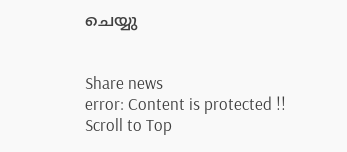ചെയ്യു


Share news
error: Content is protected !!
Scroll to Top